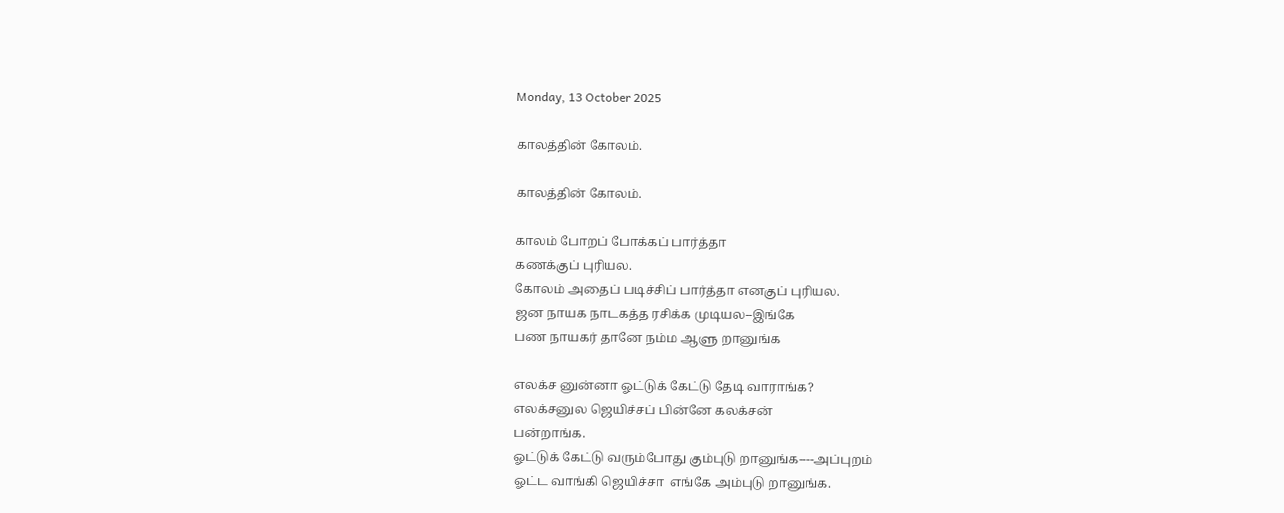Monday, 13 October 2025

காலத்தின் கோலம்.

காலத்தின் கோலம்.

காலம் போறப் போக்கப் பார்த்தா
கணக்குப் புரியல.
கோலம் அதைப் படிச்சிப் பார்த்தா எனகுப் புரியல.
ஜன நாயக நாடகத்த ரசிக்க முடியல--இங்கே
பண நாயகர் தானே நம்ம ஆளு றானுங்க

எலக்ச னுன்னா ஓட்டுக் கேட்டு தேடி வாராங்க?
எலக்சனுல ஜெயிச்சப் பின்னே கலக்சன்
பன்றாங்க.
ஓட்டுக் கேட்டு வரும்போது கும்புடு றானுங்க----அப்புறம்
ஓட்ட வாங்கி ஜெயிச்சா  எங்கே அம்புடு றானுங்க.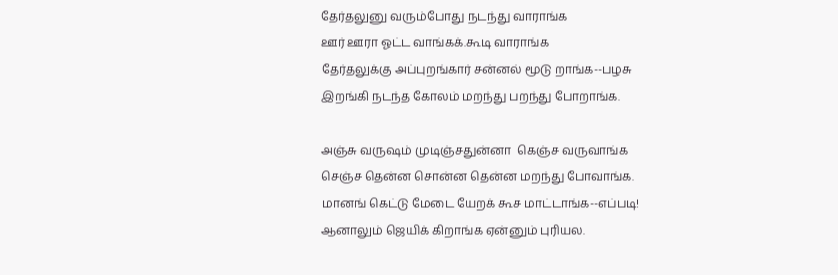தேர்தலுனு வரும்போது நடந்து வாராங்க
ஊர் ஊரா ஓட்ட வாங்கக்.கூடி வாராங்க
தேர்தலுக்கு அப்புறங்கார் சன்னல் மூடு றாங்க--பழசு
இறங்கி நடந்த கோலம் மறந்து பறந்து போறாங்க.

அஞ்சு வருஷம் முடிஞ்சதுன்னா  கெஞ்ச வருவாங்க
செஞ்ச தென்ன சொன்ன தென்ன மறந்து போவாங்க.
மானங் கெட்டு மேடை யேறக் கூச மாட்டாங்க--எப்படி!
ஆனாலும் ஜெயிக் கிறாங்க ஏன்னும் புரியல.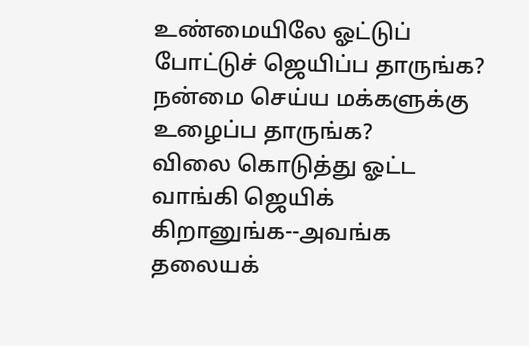உண்மையிலே ஓட்டுப் போட்டுச் ஜெயிப்ப தாருங்க?
நன்மை செய்ய மக்களுக்கு உழைப்ப தாருங்க?
விலை கொடுத்து ஓட்ட வாங்கி ஜெயிக் கிறானுங்க--அவங்க
தலையக்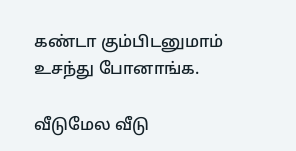கண்டா கும்பிடனுமாம் உசந்து போனாங்க.

வீடுமேல வீடு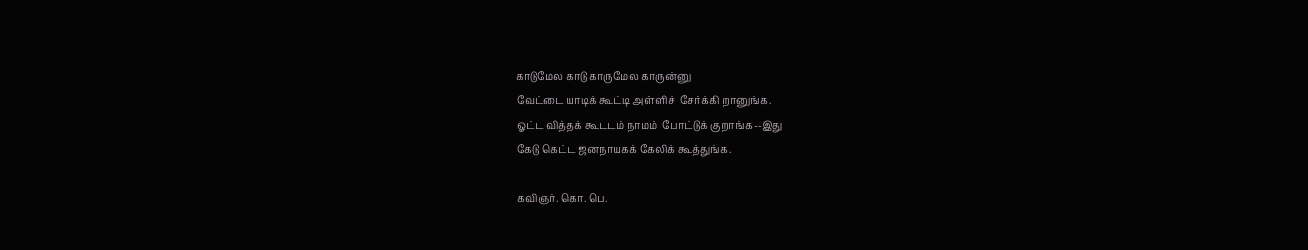காடுமேல காடு காருமேல காருன்னு
வேட்டை யாடிக் கூட்டி அள்ளிச்  சேர்க்கி றானுங்க.
ஓட்ட வித்தக் கூடடம் நாமம்  போட்டுக் குறாங்க--இது
கேடு கெட்ட ஜனநாயகக் கேலிக் கூத்துங்க.

கவிஞர். கொ. பெ.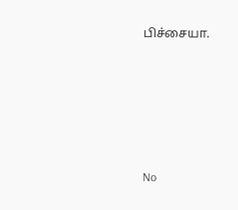பிச்சையா.







No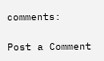comments:

Post a Comment